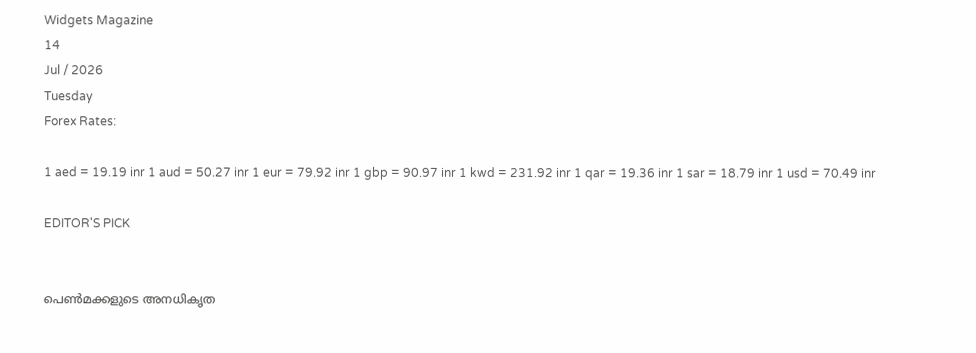Widgets Magazine
14
Jul / 2026
Tuesday
Forex Rates:

1 aed = 19.19 inr 1 aud = 50.27 inr 1 eur = 79.92 inr 1 gbp = 90.97 inr 1 kwd = 231.92 inr 1 qar = 19.36 inr 1 sar = 18.79 inr 1 usd = 70.49 inr

EDITOR'S PICK


പെൺമക്കളുടെ അനധികൃത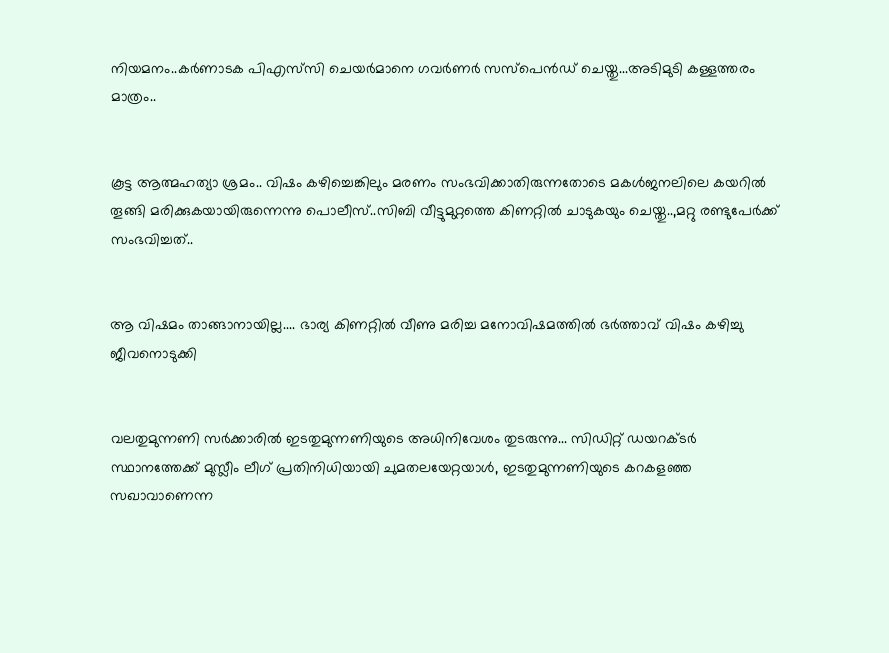നിയമനം..കർണാടക പിഎസ്‌സി ചെയർമാനെ ഗവർണർ സസ്പെൻഡ് ചെയ്തു...അടിമുടി കള്ളത്തരം മാത്രം..


കൂട്ട ആത്മഹത്യാ ശ്രമം.. വിഷം കഴിച്ചെങ്കിലും മരണം സംഭവിക്കാതിരുന്നതോടെ മകൾജനലിലെ കയറിൽ തൂങ്ങി മരിക്കുകയായിരുന്നെന്നു പൊലീസ്..സിബി വീട്ടുമുറ്റത്തെ കിണറ്റിൽ ചാടുകയും ചെയ്തു..,മറ്റു രണ്ടുപേർക്ക് സംഭവിച്ചത്..


ആ വിഷമം താങ്ങാനായില്ല.... ഭാര്യ കിണറ്റിൽ വീണു മരിച്ച മനോവിഷമത്തിൽ ഭർത്താവ് വിഷം കഴിച്ചു ജീവനൊടുക്കി


വലതുമുന്നണി സർക്കാരിൽ ഇടതുമുന്നണിയുടെ അധിനിവേശം തുടരുന്നു... സിഡിറ്റ് ഡയറക്ടർ സ്ഥാനത്തേക്ക് മുസ്ലീം ലീഗ് പ്രതിനിധിയായി ചുമതലയേറ്റയാൾ, ഇടതുമുന്നണിയുടെ കറകളഞ്ഞ സഖാവാണെന്ന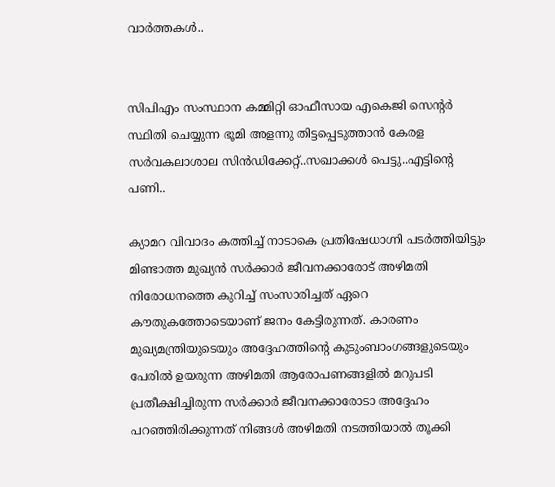വാർത്തകൾ..


സിപിഎം സംസ്ഥാന കമ്മിറ്റി ഓഫീസായ എകെജി സെന്റർ സ്ഥിതി ചെയ്യുന്ന ഭൂമി അളന്നു തിട്ടപ്പെടുത്താൻ കേരള സര്‍വകലാശാല സിന്‍ഡിക്കേറ്റ്..സഖാക്കൾ പെട്ടു..എട്ടിന്റെ പണി..

ക്യാമറ വിവാദം കത്തിച്ച് നാടാകെ പ്രതിഷേധാഗ്നി പടര്‍ത്തിയിട്ടും മിണ്ടാത്ത മുഖ്യന്‍ സര്‍ക്കാര്‍ ജീവനക്കാരോട് അഴിമതി നിരോധനത്തെ കുറിച്ച് സംസാരിച്ചത് ഏറെ കൗതുകത്തോടെയാണ് ജനം കേട്ടിരുന്നത്. കാരണം മുഖ്യമന്ത്രിയുടെയും അദ്ദേഹത്തിന്റെ കുടുംബാംഗങ്ങളുടെയും പേരില്‍ ഉയരുന്ന അഴിമതി ആരോപണങ്ങളില്‍ മറുപടി പ്രതീക്ഷിച്ചിരുന്ന സര്‍ക്കാര്‍ ജീവനക്കാരോടാ അദ്ദേഹം പറഞ്ഞിരിക്കുന്നത് നിങ്ങള്‍ അഴിമതി നടത്തിയാല്‍ തൂക്കി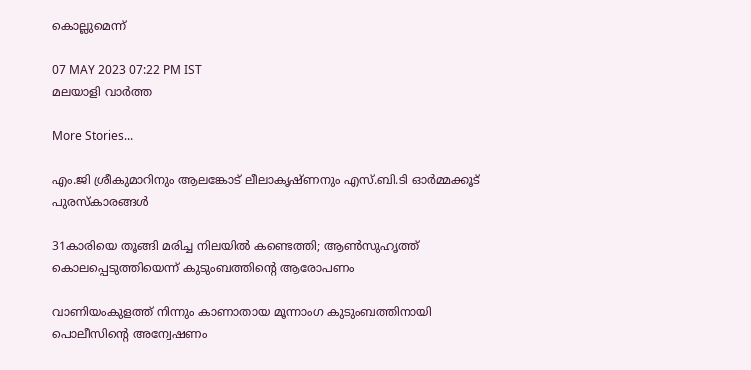കൊല്ലുമെന്ന്

07 MAY 2023 07:22 PM IST
മലയാളി വാര്‍ത്ത

More Stories...

എം.ജി ശ്രീകുമാറിനും ആലങ്കോട് ലീലാകൃഷ്ണനും എസ്.ബി.ടി ഓര്‍മ്മക്കൂട് പുരസ്‌കാരങ്ങള്‍

31കാരിയെ തൂങ്ങി മരിച്ച നിലയിൽ കണ്ടെത്തി; ആൺസുഹൃത്ത് കൊലപ്പെടുത്തിയെന്ന് കുടുംബത്തിന്റെ ആരോപണം

വാണിയംകുളത്ത് നിന്നും കാണാതായ മൂന്നാംഗ കുടുംബത്തിനായി പൊലീസിന്റെ അന്വേഷണം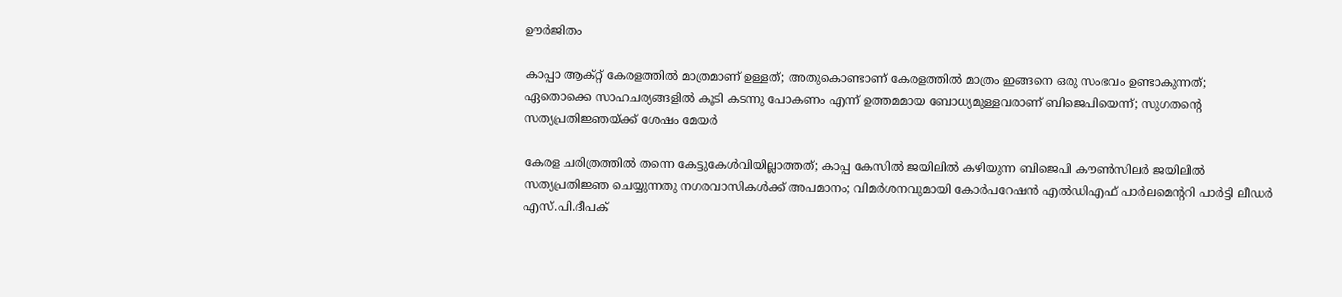ഊര്‍ജിതം

കാപ്പാ ആക്റ്റ് കേരളത്തിൽ മാത്രമാണ് ഉള്ളത്; അതുകൊണ്ടാണ് കേരളത്തിൽ മാത്രം ഇങ്ങനെ ഒരു സംഭവം ഉണ്ടാകുന്നത്; ഏതൊക്കെ സാഹചര്യങ്ങളിൽ കൂടി കടന്നു പോകണം എന്ന് ഉത്തമമായ ബോധ്യമുള്ളവരാണ് ബിജെപിയെന്ന്; സുഗതന്റെ സത്യപ്രതിജ്ഞയ്ക്ക് ശേഷം മേയർ

കേരള ചരിത്രത്തിൽ തന്നെ കേട്ടുകേൾവിയില്ലാത്തത്; കാപ്പ കേസിൽ ജയിലിൽ കഴിയുന്ന ബിജെപി കൗൺസിലർ ജയിലിൽ സത്യപ്രതിജ്ഞ ചെയ്യുന്നതു നഗരവാസികൾക്ക് അപമാനം; വിമർശനവുമായി കോർപറേഷൻ എൽഡിഎഫ് പാർലമെന്ററി പാർട്ടി ലീഡർ എസ്.പി.ദീപക്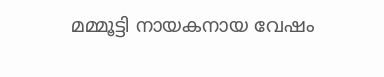മമ്മൂട്ടി നായകനായ വേഷം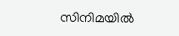സിനിമയില്‍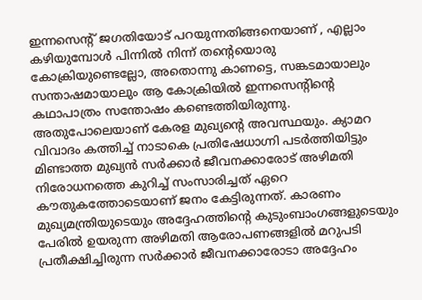ഇന്നസെന്റ് ജഗതിയോട് പറയുന്നതിങ്ങനെയാണ് , എല്ലാം കഴിയുമ്പോള്‍ പിന്നില്‍ നിന്ന് തന്റെയൊരു കോക്രിയുണ്ടെല്ലോ, അതൊന്നു കാണട്ടെ, സങ്കടമായാലും സന്താഷമായാലും ആ കോക്രിയില്‍ ഇന്നസെന്റിന്റെ കഥാപാത്രം സന്തോഷം കണ്ടെത്തിയിരുന്നു. അതുപോലെയാണ് കേരള മുഖ്യന്റെ അവസ്ഥയും. ക്യാമറ വിവാദം കത്തിച്ച് നാടാകെ പ്രതിഷേധാഗ്നി പടര്‍ത്തിയിട്ടും മിണ്ടാത്ത മുഖ്യന്‍ സര്‍ക്കാര്‍ ജീവനക്കാരോട് അഴിമതി നിരോധനത്തെ കുറിച്ച് സംസാരിച്ചത് ഏറെ കൗതുകത്തോടെയാണ് ജനം കേട്ടിരുന്നത്. കാരണം മുഖ്യമന്ത്രിയുടെയും അദ്ദേഹത്തിന്റെ കുടുംബാംഗങ്ങളുടെയും പേരില്‍ ഉയരുന്ന അഴിമതി ആരോപണങ്ങളില്‍ മറുപടി പ്രതീക്ഷിച്ചിരുന്ന സര്‍ക്കാര്‍ ജീവനക്കാരോടാ അദ്ദേഹം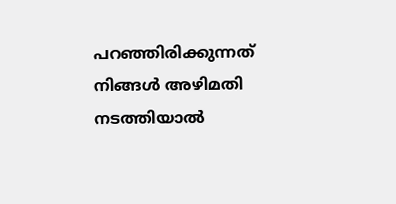പറഞ്ഞിരിക്കുന്നത് നിങ്ങള്‍ അഴിമതി നടത്തിയാല്‍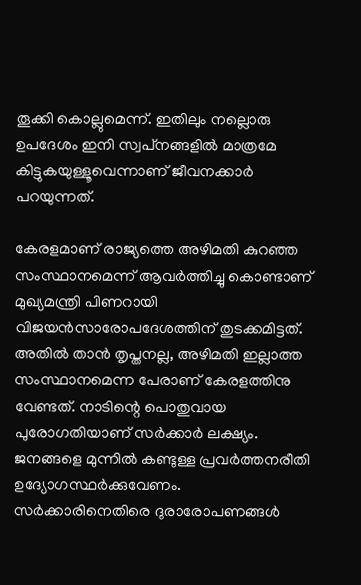തൂക്കി കൊല്ലുമെന്ന്. ഇതിലും നല്ലൊരു ഉപദേശം ഇനി സ്വപ്‌നങ്ങളില്‍ മാത്രമേ കിട്ടുകയുള്ളൂവെന്നാണ് ജീവനക്കാര്‍ പറയുന്നത്.

കേരളമാണ് രാജ്യത്തെ അഴിമതി കുറഞ്ഞ സംസ്ഥാനമെന്ന് ആവര്‍ത്തിച്ചു കൊണ്ടാണ് മുഖ്യമന്ത്രി പിണറായി വിജയന്‍സാരോപദേശത്തിന് തുടക്കമിട്ടത്. അതില്‍ താന്‍ തൃപ്തനല്ല, അഴിമതി ഇല്ലാത്ത സംസ്ഥാനമെന്ന പേരാണ് കേരളത്തിനു വേണ്ടത്. നാടിന്റെ പൊതുവായ പുരോഗതിയാണ് സര്‍ക്കാര്‍ ലക്ഷ്യം. ജനങ്ങളെ മുന്നില്‍ കണ്ടുള്ള പ്രവര്‍ത്തനരീതി ഉദ്യോഗസ്ഥര്‍ക്കുവേണം. സര്‍ക്കാരിനെതിരെ ദുരാരോപണങ്ങള്‍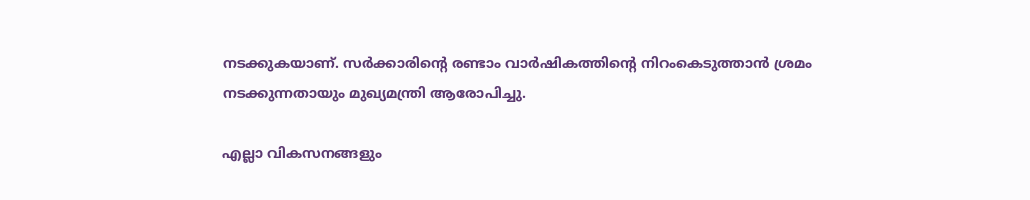നടക്കുകയാണ്. സര്‍ക്കാരിന്റെ രണ്ടാം വാര്‍ഷികത്തിന്റെ നിറംകെടുത്താന്‍ ശ്രമം നടക്കുന്നതായും മുഖ്യമന്ത്രി ആരോപിച്ചു.

എല്ലാ വികസനങ്ങളും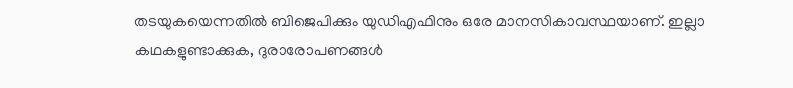തടയുകയെന്നതില്‍ ബിജെപിക്കും യുഡിഎഫിനും ഒരേ മാനസികാവസ്ഥയാണ്. ഇല്ലാ കഥകളുണ്ടാക്കുക, ദുരാരോപണങ്ങള്‍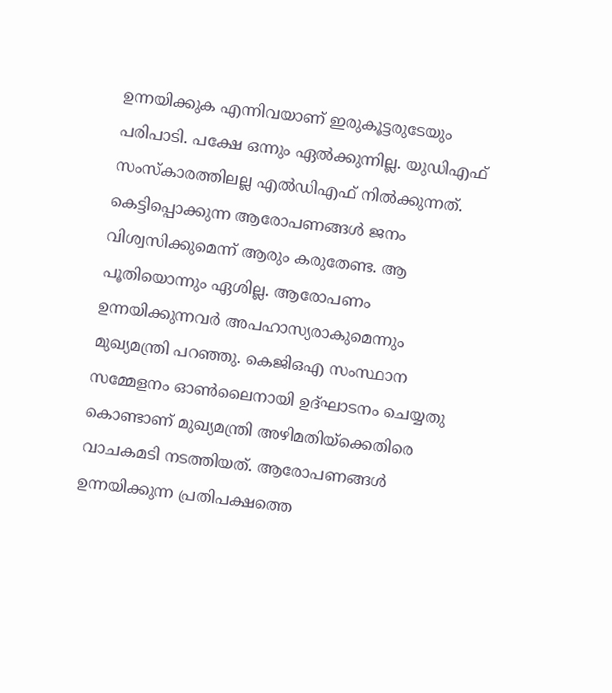ഉന്നയിക്കുക എന്നിവയാണ് ഇരുകൂട്ടരുടേയും പരിപാടി. പക്ഷേ ഒന്നും ഏല്‍ക്കുന്നില്ല. യുഡിഎഫ് സംസ്‌കാരത്തിലല്ല എല്‍ഡിഎഫ് നില്‍ക്കുന്നത്. കെട്ടിപ്പൊക്കുന്ന ആരോപണങ്ങള്‍ ജനം വിശ്വസിക്കുമെന്ന് ആരും കരുതേണ്ട. ആ പൂതിയൊന്നും ഏശില്ല. ആരോപണം ഉന്നയിക്കുന്നവര്‍ അപഹാസ്യരാകുമെന്നും മുഖ്യമന്ത്രി പറഞ്ഞു. കെജിഒഎ സംസ്ഥാന സമ്മേളനം ഓണ്‍ലൈനായി ഉദ്ഘാടനം ചെയ്യതു കൊണ്ടാണ് മുഖ്യമന്ത്രി അഴിമതിയ്‌ക്കെതിരെ വാചകമടി നടത്തിയത്. ആരോപണങ്ങള്‍ ഉന്നയിക്കുന്ന പ്രതിപക്ഷത്തെ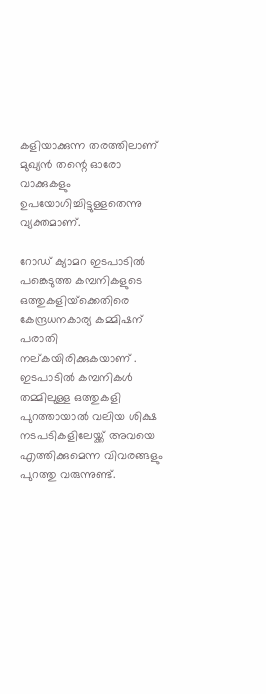കളിയാക്കുന്ന തരത്തിലാണ് മുഖ്യന്‍ തന്റെ ഓരോ വാക്കുകളും ഉപയോഗിച്ചിട്ടുള്ളതെന്നു വ്യക്തമാണ്.

റോഡ് ക്യാമറ ഇടപാടില്‍ പങ്കെടുത്ത കമ്പനികളുടെ ഒത്തുകളിയ്‌ക്കെതിരെ കേന്ദ്രധനകാര്യ കമ്മിഷന് പരാതി നല്കയിരിക്കുകയാണ് . ഇടപാടില്‍ കമ്പനികള്‍ തമ്മിലുള്ള ഒത്തുകളി പുറത്തായാല്‍ വലിയ ശിക്ഷ നടപടികളിലേയ്ക്ക് അവയെ എത്തിക്കുമെന്ന വിവരങ്ങളും പുറത്തു വരുന്നുണ്ട്.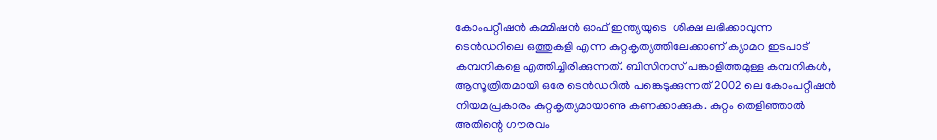കോംപറ്റീഷന്‍ കമ്മിഷന്‍ ഓഫ് ഇന്ത്യയുടെ  ശിക്ഷ ലഭിക്കാവുന്ന ടെന്‍ഡറിലെ ഒത്തുകളി എന്ന കുറ്റകൃത്യത്തിലേക്കാണ് ക്യാമറ ഇടപാട് കമ്പനികളെ എത്തിച്ചിരിക്കുന്നത്. ബിസിനസ് പങ്കാളിത്തമുള്ള കമ്പനികള്‍, ആസൂത്രിതമായി ഒരേ ടെന്‍ഡറില്‍ പങ്കെടുക്കുന്നത് 2002 ലെ കോംപറ്റീഷന്‍ നിയമപ്രകാരം കുറ്റകൃത്യമായാണു കണക്കാക്കുക. കുറ്റം തെളിഞ്ഞാല്‍ അതിന്റെ ഗൗരവം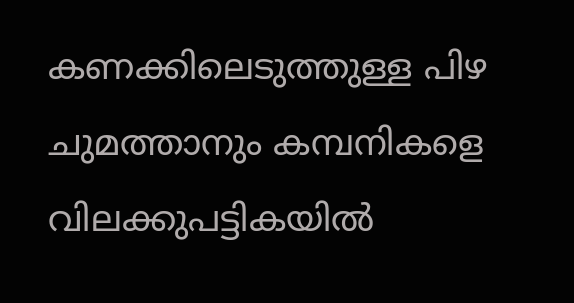കണക്കിലെടുത്തുള്ള പിഴ ചുമത്താനും കമ്പനികളെ വിലക്കുപട്ടികയില്‍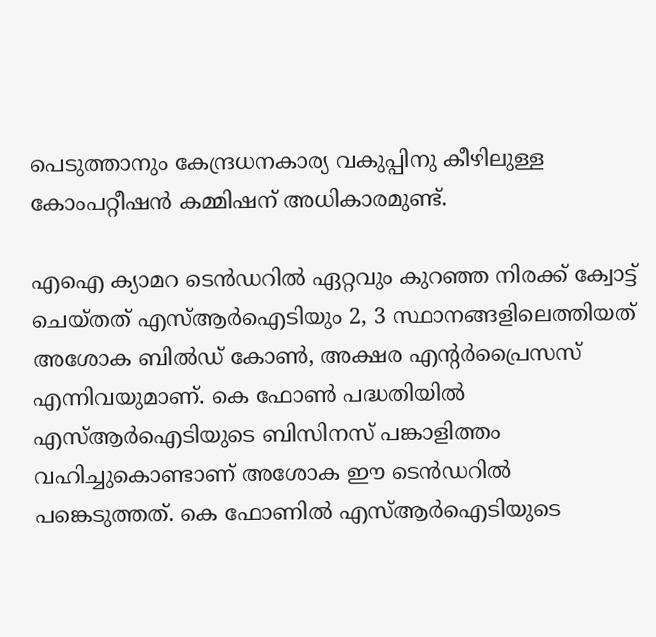പെടുത്താനും കേന്ദ്രധനകാര്യ വകുപ്പിനു കീഴിലുള്ള കോംപറ്റീഷന്‍ കമ്മിഷന് അധികാരമുണ്ട്.

എഐ ക്യാമറ ടെന്‍ഡറില്‍ ഏറ്റവും കുറഞ്ഞ നിരക്ക് ക്വോട്ട് ചെയ്തത് എസ്ആര്‍ഐടിയും 2, 3 സ്ഥാനങ്ങളിലെത്തിയത് അശോക ബില്‍ഡ് കോണ്‍, അക്ഷര എന്റര്‍പ്രൈസസ് എന്നിവയുമാണ്. കെ ഫോണ്‍ പദ്ധതിയില്‍ എസ്ആര്‍ഐടിയുടെ ബിസിനസ് പങ്കാളിത്തം വഹിച്ചുകൊണ്ടാണ് അശോക ഈ ടെന്‍ഡറില്‍ പങ്കെടുത്തത്. കെ ഫോണില്‍ എസ്ആര്‍ഐടിയുടെ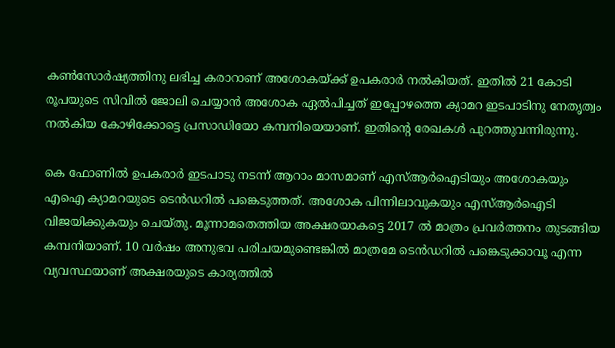കണ്‍സോര്‍ഷ്യത്തിനു ലഭിച്ച കരാറാണ് അശോകയ്ക്ക് ഉപകരാര്‍ നല്‍കിയത്. ഇതില്‍ 21 കോടി രൂപയുടെ സിവില്‍ ജോലി ചെയ്യാന്‍ അശോക ഏല്‍പിച്ചത് ഇപ്പോഴത്തെ ക്യാമറ ഇടപാടിനു നേതൃത്വം നല്‍കിയ കോഴിക്കോട്ടെ പ്രസാഡിയോ കമ്പനിയെയാണ്. ഇതിന്റെ രേഖകള്‍ പുറത്തുവന്നിരുന്നു.

കെ ഫോണില്‍ ഉപകരാര്‍ ഇടപാടു നടന്ന് ആറാം മാസമാണ് എസ്ആര്‍ഐടിയും അശോകയും എഐ ക്യാമറയുടെ ടെന്‍ഡറില്‍ പങ്കെടുത്തത്. അശോക പിന്നിലാവുകയും എസ്ആര്‍ഐടി വിജയിക്കുകയും ചെയ്തു. മൂന്നാമതെത്തിയ അക്ഷരയാകട്ടെ 2017 ല്‍ മാത്രം പ്രവര്‍ത്തനം തുടങ്ങിയ കമ്പനിയാണ്. 10 വര്‍ഷം അനുഭവ പരിചയമുണ്ടെങ്കില്‍ മാത്രമേ ടെന്‍ഡറില്‍ പങ്കെടുക്കാവൂ എന്ന വ്യവസ്ഥയാണ് അക്ഷരയുടെ കാര്യത്തില്‍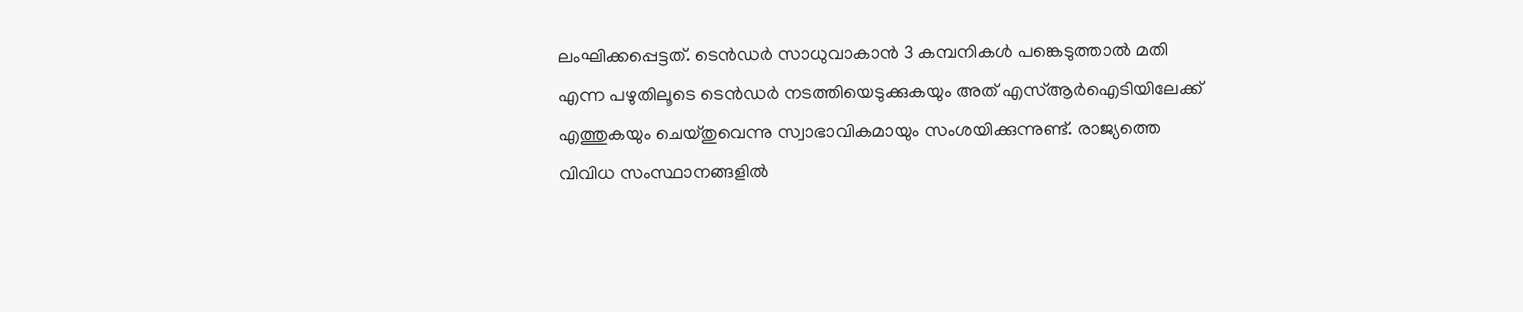ലംഘിക്കപ്പെട്ടത്. ടെന്‍ഡര്‍ സാധുവാകാന്‍ 3 കമ്പനികള്‍ പങ്കെടുത്താല്‍ മതി എന്ന പഴുതിലൂടെ ടെന്‍ഡര്‍ നടത്തിയെടുക്കുകയും അത് എസ്ആര്‍ഐടിയിലേക്ക് എത്തുകയും ചെയ്തുവെന്നു സ്വാഭാവികമായും സംശയിക്കുന്നുണ്ട്. രാജ്യത്തെ വിവിധ സംസ്ഥാനങ്ങളില്‍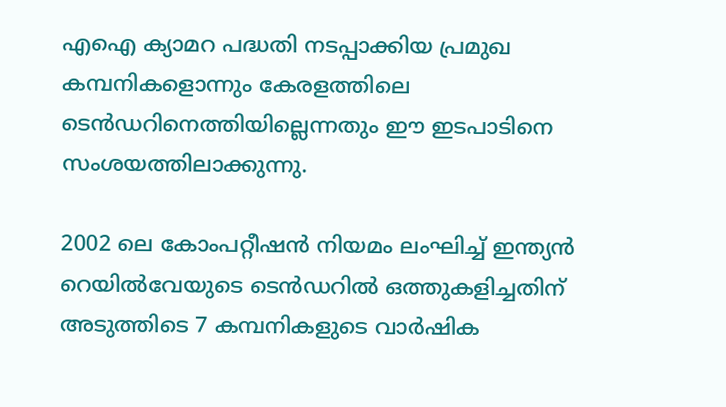എഐ ക്യാമറ പദ്ധതി നടപ്പാക്കിയ പ്രമുഖ കമ്പനികളൊന്നും കേരളത്തിലെ ടെന്‍ഡറിനെത്തിയില്ലെന്നതും ഈ ഇടപാടിനെ സംശയത്തിലാക്കുന്നു.

2002 ലെ കോംപറ്റീഷന്‍ നിയമം ലംഘിച്ച് ഇന്ത്യന്‍ റെയില്‍വേയുടെ ടെന്‍ഡറില്‍ ഒത്തുകളിച്ചതിന് അടുത്തിടെ 7 കമ്പനികളുടെ വാര്‍ഷിക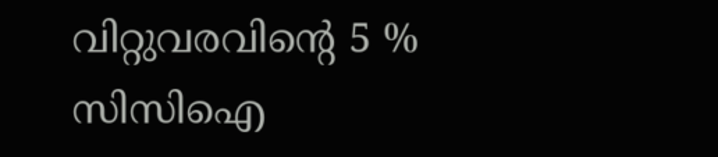വിറ്റുവരവിന്റെ 5 % സിസിഐ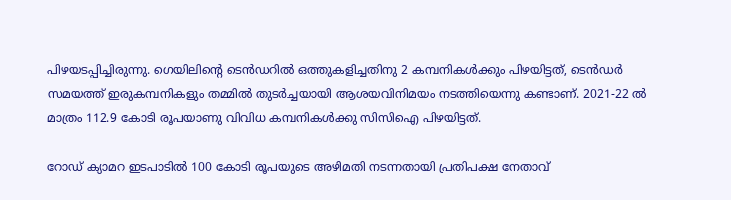പിഴയടപ്പിച്ചിരുന്നു. ഗെയിലിന്റെ ടെന്‍ഡറില്‍ ഒത്തുകളിച്ചതിനു 2 കമ്പനികള്‍ക്കും പിഴയിട്ടത്, ടെന്‍ഡര്‍ സമയത്ത് ഇരുകമ്പനികളും തമ്മില്‍ തുടര്‍ച്ചയായി ആശയവിനിമയം നടത്തിയെന്നു കണ്ടാണ്. 2021-22 ല്‍ മാത്രം 112.9 കോടി രൂപയാണു വിവിധ കമ്പനികള്‍ക്കു സിസിഐ പിഴയിട്ടത്.

റോഡ് ക്യാമറ ഇടപാടില്‍ 100 കോടി രൂപയുടെ അഴിമതി നടന്നതായി പ്രതിപക്ഷ നേതാവ്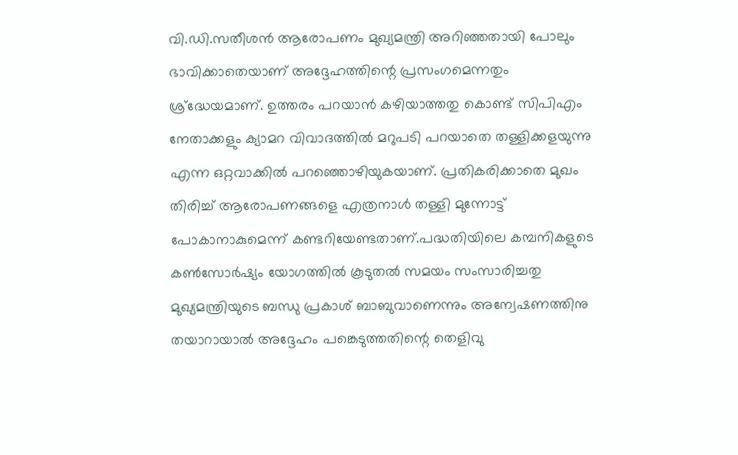വി.ഡി.സതീശന്‍ ആരോപണം മുഖ്യമന്ത്രി അറിഞ്ഞതായി പോലും ഭാവിക്കാതെയാണ് അദ്ദേഹത്തിന്റെ പ്രസംഗമെന്നതും ശ്ര്‌ദ്ധേയമാണ്. ഉത്തരം പറയാന്‍ കഴിയാത്തതു കൊണ്ട് സിപിഎം നേതാക്കളും ക്യാമറ വിവാദത്തില്‍ മറുപടി പറയാതെ തള്ളിക്കളയുന്നു എന്ന ഒറ്റവാക്കില്‍ പറഞ്ഞൊഴിയുകയാണ്. പ്രതികരിക്കാതെ മുഖം തിരിച്ച് ആരോപണങ്ങളെ എത്രനാള്‍ തള്ളി മുന്നോട്ട് പോകാനാകുമെന്ന് കണ്ടറിയേണ്ടതാണ്.പദ്ധതിയിലെ കമ്പനികളുടെ കണ്‍സോര്‍ഷ്യം യോഗത്തില്‍ കൂടുതല്‍ സമയം സംസാരിച്ചതു മുഖ്യമന്ത്രിയുടെ ബന്ധു പ്രകാശ് ബാബുവാണെന്നും അന്വേഷണത്തിനു തയാറായാല്‍ അദ്ദേഹം പങ്കെടുത്തതിന്റെ തെളിവു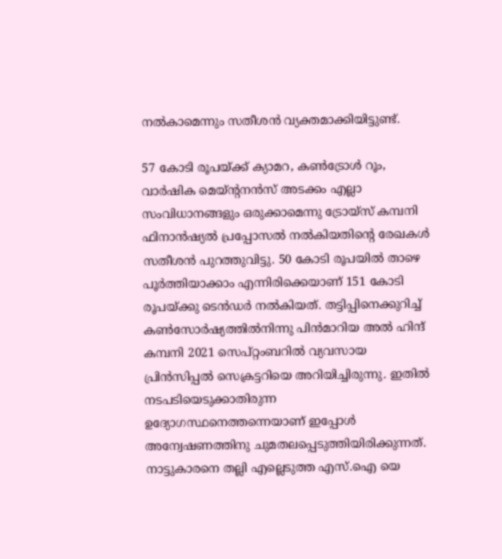നല്‍കാമെന്നും സതീശന്‍ വ്യക്തമാക്കിയിട്ടുണ്ട്.

57 കോടി രൂപയ്ക്ക് ക്യാമറ, കണ്‍ട്രോള്‍ റൂം, വാര്‍ഷിക മെയ്ന്റനന്‍സ് അടക്കം എല്ലാ സംവിധാനങ്ങളും ഒരുക്കാമെന്നു ട്രോയ്സ് കമ്പനി ഫിനാന്‍ഷ്യല്‍ പ്രപ്പോസല്‍ നല്‍കിയതിന്റെ രേഖകള്‍ സതീശന്‍ പുറത്തുവിട്ടു. 50 കോടി രൂപയില്‍ താഴെ പൂര്‍ത്തിയാക്കാം എന്നിരിക്കെയാണ് 151 കോടി രൂപയ്ക്കു ടെന്‍ഡര്‍ നല്‍കിയത്. തട്ടിപ്പിനെക്കുറിച്ച് കണ്‍സോര്‍ഷ്യത്തില്‍നിന്നു പിന്‍മാറിയ അല്‍ ഹിന്ദ് കമ്പനി 2021 സെപ്റ്റംബറില്‍ വ്യവസായ പ്രിന്‍സിപ്പല്‍ സെക്രട്ടറിയെ അറിയിച്ചിരുന്നു. ഇതില്‍ നടപടിയെടുക്കാതിരുന്ന ഉദ്യോഗസ്ഥനെത്തന്നെയാണ് ഇപ്പോള്‍ അന്വേഷണത്തിനു ചുമതലപ്പെടുത്തിയിരിക്കുന്നത്. നാട്ടുകാരനെ തല്ലി എല്ലെടുത്ത എസ്.ഐ യെ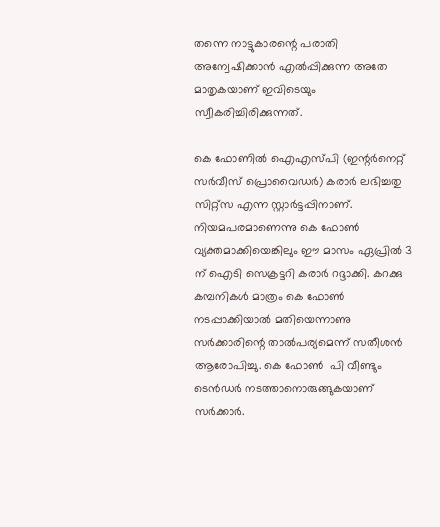തന്നെ നാട്ടുകാരന്റെ പരാതി അന്വേഷിക്കാന്‍ എല്‍പ്പിക്കുന്ന അതേ മാതൃകയാണ് ഇവിടെയും സ്വീകരിച്ചിരിക്കുന്നത്.

കെ ഫോണില്‍ ഐഎസ്പി (ഇന്റര്‍നെറ്റ് സര്‍വീസ് പ്രൊവൈഡര്‍) കരാര്‍ ലഭിച്ചതു സിറ്റ്സ എന്ന സ്റ്റാര്‍ട്ടപ്പിനാണ്. നിയമപരമാണെന്നു കെ ഫോണ്‍ വ്യക്തമാക്കിയെങ്കിലും ഈ മാസം ഏപ്രില്‍ 3 ന് ഐടി സെക്രട്ടറി കരാര്‍ റദ്ദാക്കി. കറക്കു കമ്പനികള്‍ മാത്രം കെ ഫോണ്‍ നടപ്പാക്കിയാല്‍ മതിയെന്നാണു സര്‍ക്കാരിന്റെ താല്‍പര്യമെന്ന് സതീശന്‍ ആരോപിച്ചു. കെ ഫോണ്‍  പി വീണ്ടും ടെന്‍ഡര്‍ നടത്താനൊരുങ്ങുകയാണ് സര്‍ക്കാര്‍.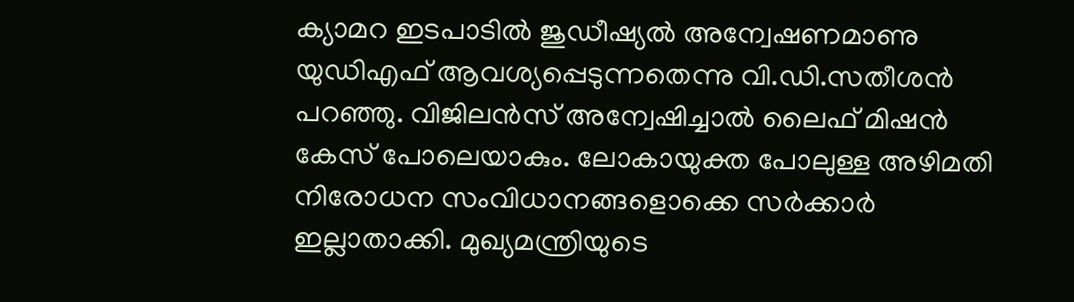ക്യാമറ ഇടപാടില്‍ ജുഡീഷ്യല്‍ അന്വേഷണമാണു യുഡിഎഫ് ആവശ്യപ്പെടുന്നതെന്നു വി.ഡി.സതീശന്‍ പറഞ്ഞു. വിജിലന്‍സ് അന്വേഷിച്ചാല്‍ ലൈഫ് മിഷന്‍ കേസ് പോലെയാകും. ലോകായുക്ത പോലുള്ള അഴിമതി നിരോധന സംവിധാനങ്ങളൊക്കെ സര്‍ക്കാര്‍ ഇല്ലാതാക്കി. മുഖ്യമന്ത്രിയുടെ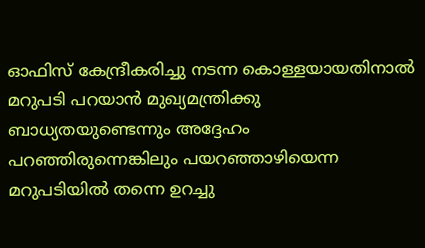ഓഫിസ് കേന്ദ്രീകരിച്ചു നടന്ന കൊള്ളയായതിനാല്‍ മറുപടി പറയാന്‍ മുഖ്യമന്ത്രിക്കു ബാധ്യതയുണ്ടെന്നും അദ്ദേഹം പറഞ്ഞിരുന്നെങ്കിലും പയറഞ്ഞാഴിയെന്ന മറുപടിയില്‍ തന്നെ ഉറച്ചു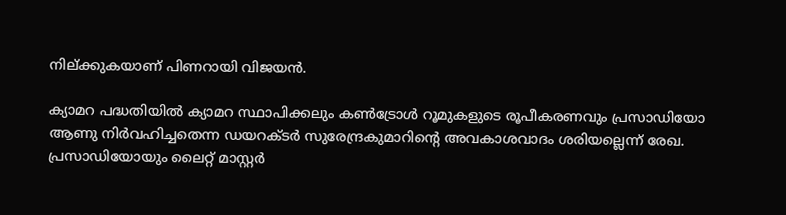നില്ക്കുകയാണ് പിണറായി വിജയന്‍.

ക്യാമറ പദ്ധതിയില്‍ ക്യാമറ സ്ഥാപിക്കലും കണ്‍ട്രോള്‍ റൂമുകളുടെ രൂപീകരണവും പ്രസാഡിയോ ആണു നിര്‍വഹിച്ചതെന്ന ഡയറക്ടര്‍ സുരേന്ദ്രകുമാറിന്റെ അവകാശവാദം ശരിയല്ലെന്ന് രേഖ. പ്രസാഡിയോയും ലൈറ്റ് മാസ്റ്റര്‍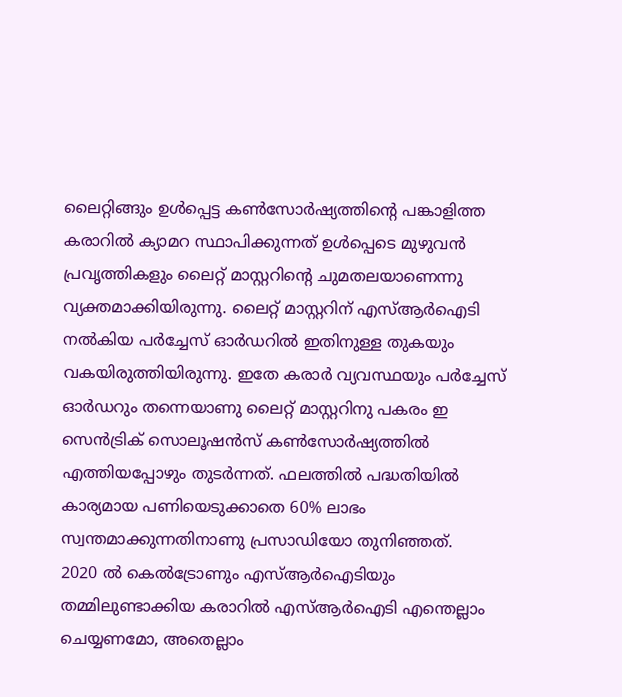ലൈറ്റിങ്ങും ഉള്‍പ്പെട്ട കണ്‍സോര്‍ഷ്യത്തിന്റെ പങ്കാളിത്ത കരാറില്‍ ക്യാമറ സ്ഥാപിക്കുന്നത് ഉള്‍പ്പെടെ മുഴുവന്‍ പ്രവൃത്തികളും ലൈറ്റ് മാസ്റ്ററിന്റെ ചുമതലയാണെന്നു വ്യക്തമാക്കിയിരുന്നു. ലൈറ്റ് മാസ്റ്ററിന് എസ്ആര്‍ഐടി നല്‍കിയ പര്‍ച്ചേസ് ഓര്‍ഡറില്‍ ഇതിനുള്ള തുകയും വകയിരുത്തിയിരുന്നു. ഇതേ കരാര്‍ വ്യവസ്ഥയും പര്‍ച്ചേസ് ഓര്‍ഡറും തന്നെയാണു ലൈറ്റ് മാസ്റ്ററിനു പകരം ഇ സെന്‍ട്രിക് സൊലൂഷന്‍സ് കണ്‍സോര്‍ഷ്യത്തില്‍ എത്തിയപ്പോഴും തുടര്‍ന്നത്. ഫലത്തില്‍ പദ്ധതിയില്‍ കാര്യമായ പണിയെടുക്കാതെ 60% ലാഭം സ്വന്തമാക്കുന്നതിനാണു പ്രസാഡിയോ തുനിഞ്ഞത്.
2020 ല്‍ കെല്‍ട്രോണും എസ്ആര്‍ഐടിയും തമ്മിലുണ്ടാക്കിയ കരാറില്‍ എസ്ആര്‍ഐടി എന്തെല്ലാം ചെയ്യണമോ, അതെല്ലാം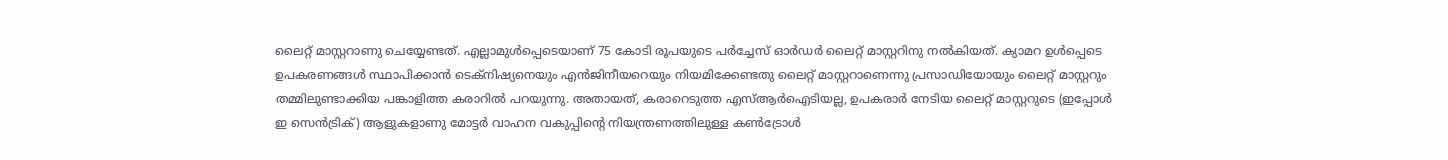ലൈറ്റ് മാസ്റ്ററാണു ചെയ്യേണ്ടത്. എല്ലാമുള്‍പ്പെടെയാണ് 75 കോടി രൂപയുടെ പര്‍ച്ചേസ് ഓര്‍ഡര്‍ ലൈറ്റ് മാസ്റ്ററിനു നല്‍കിയത്. ക്യാമറ ഉള്‍പ്പെടെ ഉപകരണങ്ങള്‍ സ്ഥാപിക്കാന്‍ ടെക്‌നിഷ്യനെയും എന്‍ജിനീയറെയും നിയമിക്കേണ്ടതു ലൈറ്റ് മാസ്റ്ററാണെന്നു പ്രസാഡിയോയും ലൈറ്റ് മാസ്റ്ററും തമ്മിലുണ്ടാക്കിയ പങ്കാളിത്ത കരാറില്‍ പറയുന്നു. അതായത്, കരാറെടുത്ത എസ്ആര്‍ഐടിയല്ല, ഉപകരാര്‍ നേടിയ ലൈറ്റ് മാസ്റ്ററുടെ (ഇപ്പോള്‍ ഇ സെന്‍ട്രിക്) ആളുകളാണു മോട്ടര്‍ വാഹന വകുപ്പിന്റെ നിയന്ത്രണത്തിലുള്ള കണ്‍ട്രോള്‍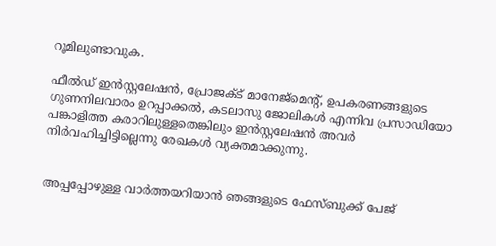റൂമിലുണ്ടാവുക.

ഫീല്‍ഡ് ഇന്‍സ്റ്റലേഷന്‍, പ്രോജക്ട് മാനേജ്‌മെന്റ്, ഉപകരണങ്ങളുടെ ഗുണനിലവാരം ഉറപ്പാക്കല്‍, കടലാസു ജോലികള്‍ എന്നിവ പ്രസാഡിയോ പങ്കാളിത്ത കരാറിലുള്ളതെങ്കിലും ഇന്‍സ്റ്റലേഷന്‍ അവര്‍ നിര്‍വഹിച്ചിട്ടില്ലെന്നു രേഖകള്‍ വ്യക്തമാക്കുന്നു.


അപ്പപ്പോഴുള്ള വാര്‍ത്തയറിയാന്‍ ഞങ്ങളുടെ ഫേസ്‌ബുക്ക്‌ പേജ്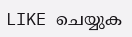LIKE ചെയ്യുക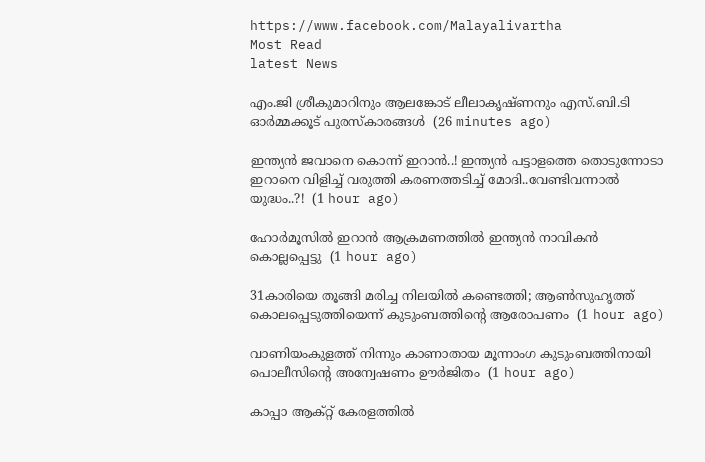https://www.facebook.com/Malayalivartha
Most Read
latest News

എം.ജി ശ്രീകുമാറിനും ആലങ്കോട് ലീലാകൃഷ്ണനും എസ്.ബി.ടി ഓര്‍മ്മക്കൂട് പുരസ്‌കാരങ്ങള്‍  (26 minutes ago)

ഇന്ത്യൻ ജവാനെ കൊന്ന് ഇറാൻ..! ഇന്ത്യൻ പട്ടാളത്തെ തൊടുന്നോടാ ഇറാനെ വിളിച്ച് വരുത്തി കരണത്തടിച്ച് മോദി..വേണ്ടിവന്നാൽ യുദ്ധം..?!  (1 hour ago)

ഹോര്‍മൂസില്‍ ഇറാന്‍ ആക്രമണത്തില്‍ ഇന്ത്യന്‍ നാവികന്‍ കൊല്ലപ്പെട്ടു  (1 hour ago)

31കാരിയെ തൂങ്ങി മരിച്ച നിലയിൽ കണ്ടെത്തി; ആൺസുഹൃത്ത് കൊലപ്പെടുത്തിയെന്ന് കുടുംബത്തിന്റെ ആരോപണം  (1 hour ago)

വാണിയംകുളത്ത് നിന്നും കാണാതായ മൂന്നാംഗ കുടുംബത്തിനായി പൊലീസിന്റെ അന്വേഷണം ഊര്‍ജിതം  (1 hour ago)

കാപ്പാ ആക്റ്റ് കേരളത്തിൽ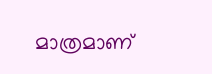മാത്രമാണ്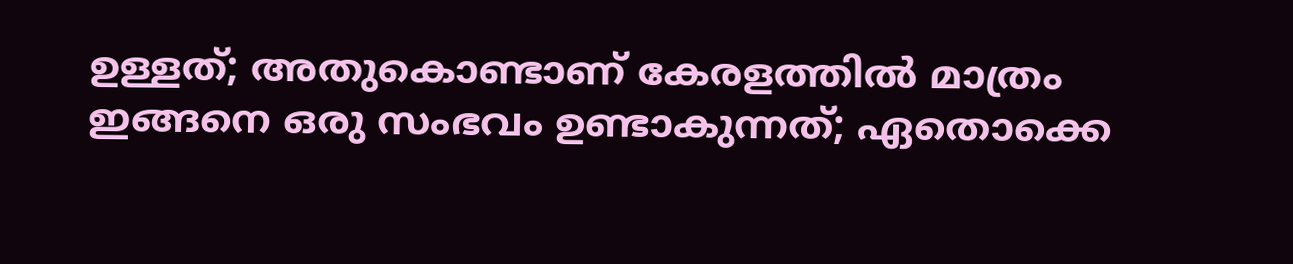ഉള്ളത്; അതുകൊണ്ടാണ് കേരളത്തിൽ മാത്രം ഇങ്ങനെ ഒരു സംഭവം ഉണ്ടാകുന്നത്; ഏതൊക്കെ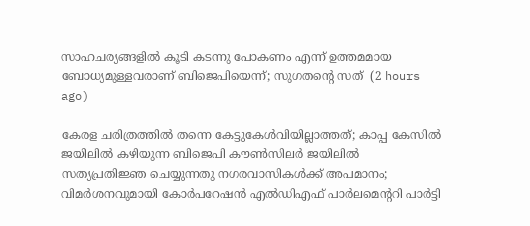സാഹചര്യങ്ങളിൽ കൂടി കടന്നു പോകണം എന്ന് ഉത്തമമായ ബോധ്യമുള്ളവരാണ് ബിജെപിയെന്ന്; സുഗതന്റെ സത്  (2 hours ago)

കേരള ചരിത്രത്തിൽ തന്നെ കേട്ടുകേൾവിയില്ലാത്തത്; കാപ്പ കേസിൽ ജയിലിൽ കഴിയുന്ന ബിജെപി കൗൺസിലർ ജയിലിൽ സത്യപ്രതിജ്ഞ ചെയ്യുന്നതു നഗരവാസികൾക്ക് അപമാനം; വിമർശനവുമായി കോർപറേഷൻ എൽഡിഎഫ് പാർലമെന്ററി പാർട്ടി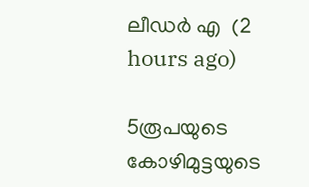ലീഡർ എ  (2 hours ago)

5രൂപയുടെ കോഴിമുട്ടയുടെ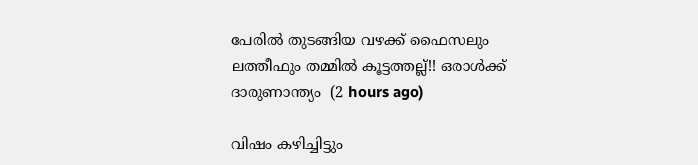പേരിൽ തുടങ്ങിയ വഴക്ക് ഫൈസലും ലത്തീഫും തമ്മിൽ കൂട്ടത്തല്ല്!! ഒരാൾക്ക് ദാരുണാന്ത്യം  (2 hours ago)

വിഷം കഴിച്ചിട്ടും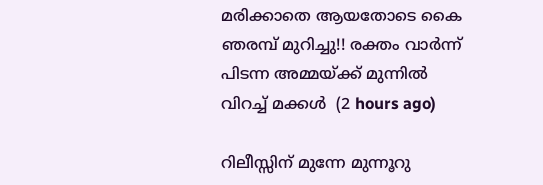മരിക്കാതെ ആയതോടെ കൈ ഞരമ്പ് മുറിച്ചു!! രക്തം വാർന്ന് പിടന്ന അമ്മയ്ക്ക് മുന്നിൽ വിറച്ച് മക്കൾ  (2 hours ago)

റിലീസ്സിന് മുന്നേ മുന്നൂറു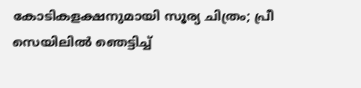കോടികളക്ഷനുമായി സൂര്യ ചിത്രം; പ്രീ സെയിലിൽ ഞെട്ടിച്ച്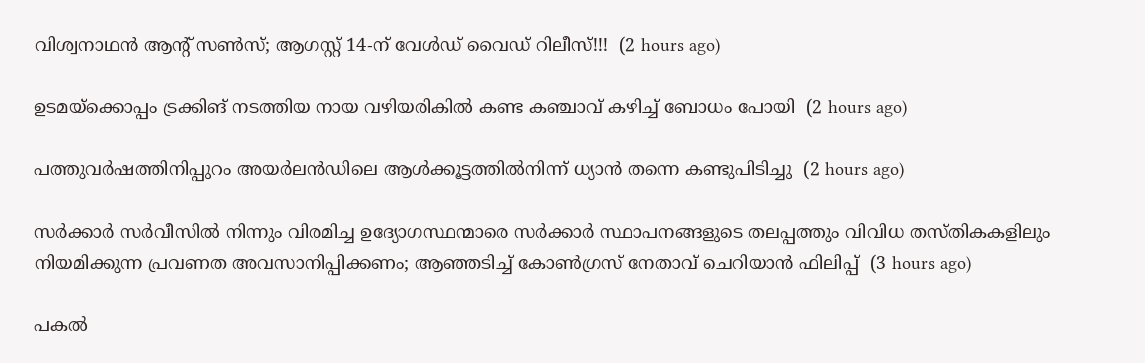വിശ്വനാഥൻ ആന്റ് സൺസ്; ആഗസ്റ്റ് 14-ന് വേൾഡ് വൈഡ് റിലീസ്!!!  (2 hours ago)

ഉടമയ്‌ക്കൊപ്പം ട്രക്കിങ് നടത്തിയ നായ വഴിയരികില്‍ കണ്ട കഞ്ചാവ് കഴിച്ച് ബോധം പോയി  (2 hours ago)

പത്തുവര്‍ഷത്തിനിപ്പുറം അയര്‍ലന്‍ഡിലെ ആള്‍ക്കൂട്ടത്തില്‍നിന്ന് ധ്യാന്‍ തന്നെ കണ്ടുപിടിച്ചു  (2 hours ago)

സർക്കാർ സർവീസിൽ നിന്നും വിരമിച്ച ഉദ്യോഗസ്ഥന്മാരെ സർക്കാർ സ്ഥാപനങ്ങളുടെ തലപ്പത്തും വിവിധ തസ്തികകളിലും നിയമിക്കുന്ന പ്രവണത അവസാനിപ്പിക്കണം; ആഞ്ഞടിച്ച് കോൺഗ്രസ് നേതാവ് ചെറിയാൻ ഫിലിപ്പ്  (3 hours ago)

പകൽ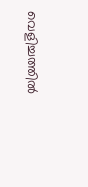വെളിച്ചത്തിൽ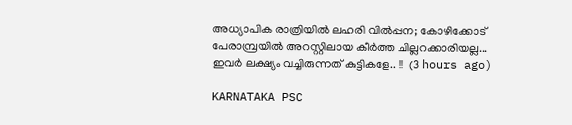അധ്യാപിക രാത്രിയിൽ ലഹരി വിൽപ്പന; കോഴിക്കോട് പേരാമ്പ്രയിൽ അറസ്റ്റിലായ കീർത്ത ചില്ലറക്കാരിയല്ല... ഇവർ ലക്ഷ്യം വച്ചിരുന്നത് കുട്ടികളേ.. !!  (3 hours ago)

KARNATAKA PSC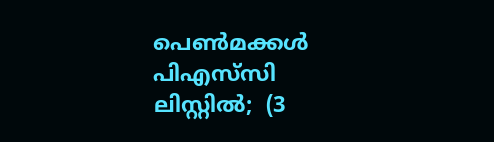പെൺമക്കൾ പിഎസ്‌സി ലിസ്റ്റിൽ;  (3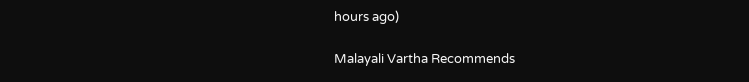hours ago)

Malayali Vartha Recommends